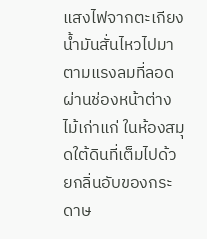แสงไฟจากตะเกียงน้ำมันสั่นไหวไปมาตามแรงลมที่ลอดผ่านช่องหน้าต่างไม้เก่าแก่ ในห้องสมุดใต้ดินที่เต็มไปด้วยกลิ่นอับของกระดาษ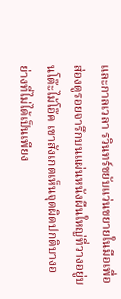และกาลเวลา รวินทร์ขยับแว่นขยายในมือเพื่อส่องดูรอยจารึกบนแผ่นหนังผืนใหญ่ที่วางอยู่บนโต๊ะไม้โอ๊ค เขาสังเกตเห็นจุดผิดปกติบางอย่างที่ไม่ได้เป็นเพียง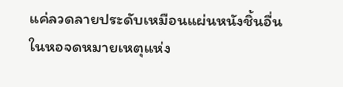แค่ลวดลายประดับเหมือนแผ่นหนังชิ้นอื่นในหอจดหมายเหตุแห่ง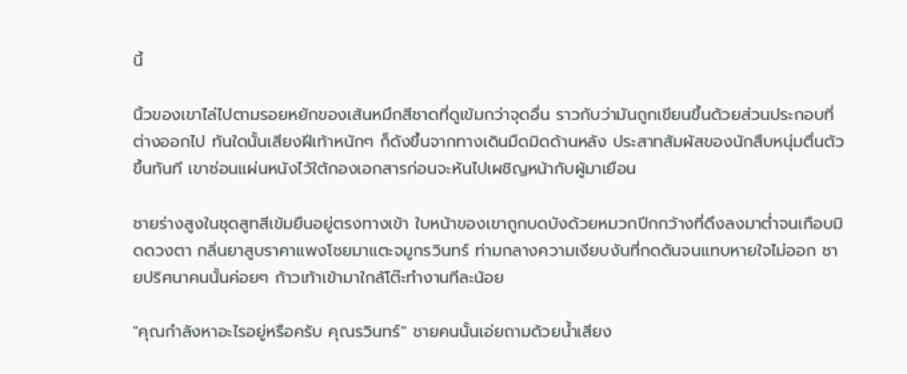นี้

นิ้วของเขาไล่ไปตามรอยหยักของเส้นหมึกสีชาดที่ดูเข้มกว่าจุดอื่น ราวกับว่ามันถูกเขียนขึ้นด้วยส่วนประกอบที่ต่างออกไป ทันใดนั้นเสียงฝีเท้าหนักๆ ก็ดังขึ้นจากทางเดินมืดมิดด้านหลัง ประสาทสัมผัสของนักสืบหนุ่มตื่นตัวขึ้นทันที เขาซ่อนแผ่นหนังไว้ใต้กองเอกสารก่อนจะหันไปเผชิญหน้ากับผู้มาเยือน

ชายร่างสูงในชุดสูทสีเข้มยืนอยู่ตรงทางเข้า ใบหน้าของเขาถูกบดบังด้วยหมวกปีกกว้างที่ดึงลงมาต่ำจนเกือบมิดดวงตา กลิ่นยาสูบราคาแพงโชยมาแตะจมูกรวินทร์ ท่ามกลางความเงียบงันที่กดดันจนแทบหายใจไม่ออก ชายปริศนาคนนั้นค่อยๆ ก้าวเท้าเข้ามาใกล้โต๊ะทำงานทีละน้อย

"คุณกำลังหาอะไรอยู่หรือครับ คุณรวินทร์" ชายคนนั้นเอ่ยถามด้วยน้ำเสียง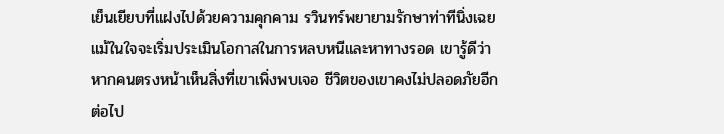เย็นเยียบที่แฝงไปด้วยความคุกคาม รวินทร์พยายามรักษาท่าทีนิ่งเฉยแม้ในใจจะเริ่มประเมินโอกาสในการหลบหนีและหาทางรอด เขารู้ดีว่าหากคนตรงหน้าเห็นสิ่งที่เขาเพิ่งพบเจอ ชีวิตของเขาคงไม่ปลอดภัยอีกต่อไป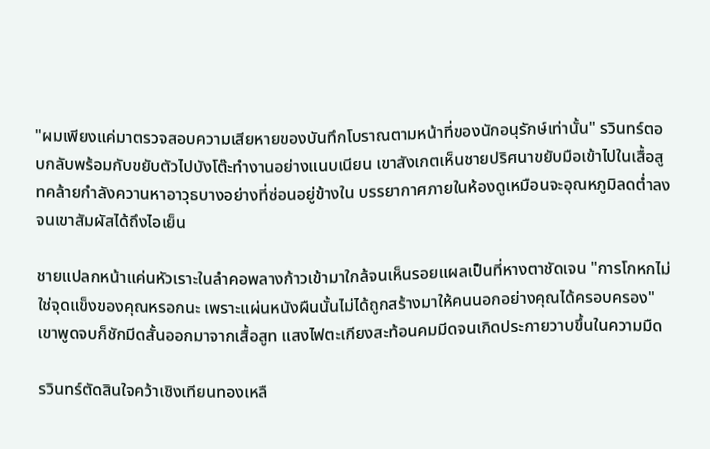"ผมเพียงแค่มาตรวจสอบความเสียหายของบันทึกโบราณตามหน้าที่ของนักอนุรักษ์เท่านั้น" รวินทร์ตอบกลับพร้อมกับขยับตัวไปบังโต๊ะทำงานอย่างแนบเนียน เขาสังเกตเห็นชายปริศนาขยับมือเข้าไปในเสื้อสูทคล้ายกำลังควานหาอาวุธบางอย่างที่ซ่อนอยู่ข้างใน บรรยากาศภายในห้องดูเหมือนจะอุณหภูมิลดต่ำลงจนเขาสัมผัสได้ถึงไอเย็น

ชายแปลกหน้าแค่นหัวเราะในลำคอพลางก้าวเข้ามาใกล้จนเห็นรอยแผลเป็นที่หางตาชัดเจน "การโกหกไม่ใช่จุดแข็งของคุณหรอกนะ เพราะแผ่นหนังผืนนั้นไม่ได้ถูกสร้างมาให้คนนอกอย่างคุณได้ครอบครอง" เขาพูดจบก็ชักมีดสั้นออกมาจากเสื้อสูท แสงไฟตะเกียงสะท้อนคมมีดจนเกิดประกายวาบขึ้นในความมืด

รวินทร์ตัดสินใจคว้าเชิงเทียนทองเหลื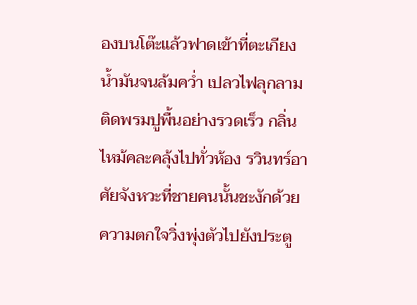องบนโต๊ะแล้วฟาดเข้าที่ตะเกียงน้ำมันจนล้มคว่ำ เปลวไฟลุกลามติดพรมปูพื้นอย่างรวดเร็ว กลิ่นไหม้คละคลุ้งไปทั่วห้อง รวินทร์อาศัยจังหวะที่ชายคนนั้นชะงักด้วยความตกใจวิ่งพุ่งตัวไปยังประตู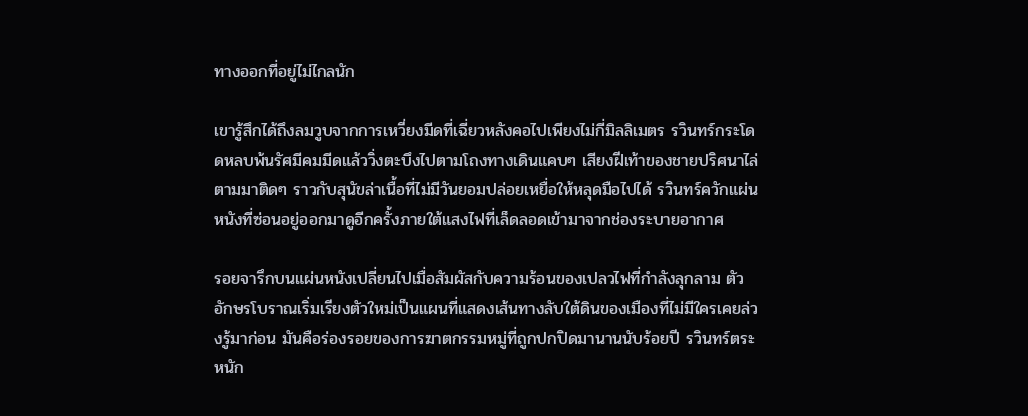ทางออกที่อยู่ไม่ไกลนัก

เขารู้สึกได้ถึงลมวูบจากการเหวี่ยงมีดที่เฉี่ยวหลังคอไปเพียงไม่กี่มิลลิเมตร รวินทร์กระโดดหลบพ้นรัศมีคมมีดแล้ววิ่งตะบึงไปตามโถงทางเดินแคบๆ เสียงฝีเท้าของชายปริศนาไล่ตามมาติดๆ ราวกับสุนัขล่าเนื้อที่ไม่มีวันยอมปล่อยเหยื่อให้หลุดมือไปได้ รวินทร์ควักแผ่นหนังที่ซ่อนอยู่ออกมาดูอีกครั้งภายใต้แสงไฟที่เล็ดลอดเข้ามาจากช่องระบายอากาศ

รอยจารึกบนแผ่นหนังเปลี่ยนไปเมื่อสัมผัสกับความร้อนของเปลวไฟที่กำลังลุกลาม ตัวอักษรโบราณเริ่มเรียงตัวใหม่เป็นแผนที่แสดงเส้นทางลับใต้ดินของเมืองที่ไม่มีใครเคยล่วงรู้มาก่อน มันคือร่องรอยของการฆาตกรรมหมู่ที่ถูกปกปิดมานานนับร้อยปี รวินทร์ตระหนัก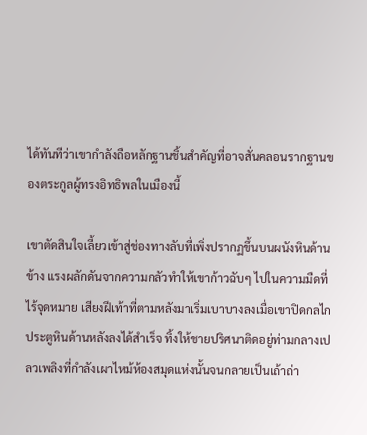ได้ทันทีว่าเขากำลังถือหลักฐานชิ้นสำคัญที่อาจสั่นคลอนรากฐานของตระกูลผู้ทรงอิทธิพลในเมืองนี้

เขาตัดสินใจเลี้ยวเข้าสู่ช่องทางลับที่เพิ่งปรากฏขึ้นบนผนังหินด้านข้าง แรงผลักดันจากความกลัวทำให้เขาก้าวฉับๆ ไปในความมืดที่ไร้จุดหมาย เสียงฝีเท้าที่ตามหลังมาเริ่มเบาบางลงเมื่อเขาปิดกลไกประตูหินด้านหลังลงได้สำเร็จ ทิ้งให้ชายปริศนาติดอยู่ท่ามกลางเปลวเพลิงที่กำลังเผาไหม้ห้องสมุดแห่งนั้นจนกลายเป็นเถ้าถ่า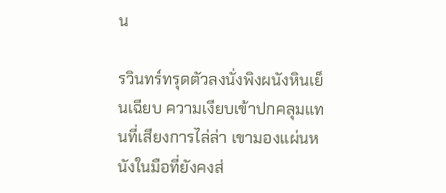น

รวินทร์ทรุดตัวลงนั่งพิงผนังหินเย็นเฉียบ ความเงียบเข้าปกคลุมแทนที่เสียงการไล่ล่า เขามองแผ่นหนังในมือที่ยังคงส่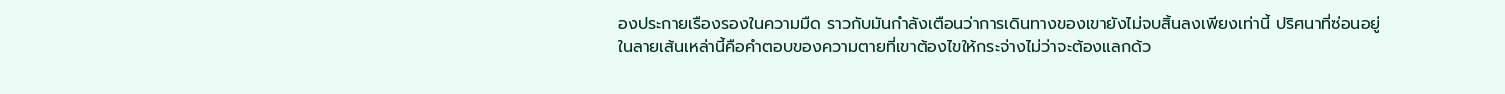องประกายเรืองรองในความมืด ราวกับมันกำลังเตือนว่าการเดินทางของเขายังไม่จบสิ้นลงเพียงเท่านี้ ปริศนาที่ซ่อนอยู่ในลายเส้นเหล่านี้คือคำตอบของความตายที่เขาต้องไขให้กระจ่างไม่ว่าจะต้องแลกด้ว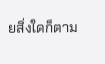ยสิ่งใดก็ตาม